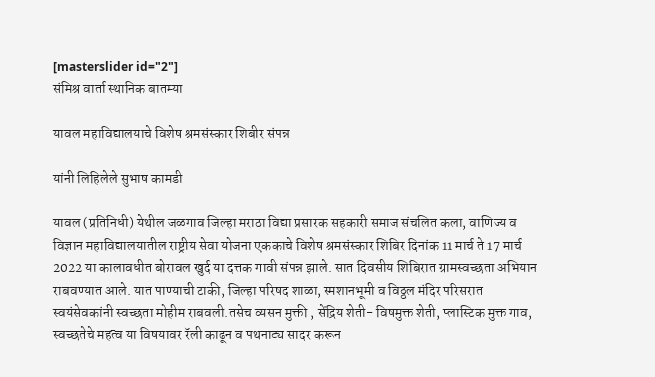[masterslider id="2"]
संमिश्र वार्ता स्थानिक बातम्या

यावल महाविद्यालयाचे विशेष श्रमसंस्कार शिबीर संपन्न

यांनी लिहिलेले सुभाष कामडी

यावल (प्रतिनिधी) येथील जळगाव जिल्हा मराठा विद्या प्रसारक सहकारी समाज संचलित कला, वाणिज्य व विज्ञान महाविद्यालयातील राष्ट्रीय सेवा योजना एककाचे विशेष श्रमसंस्कार शिबिर दिनांक 11 मार्च ते 17 मार्च 2022 या कालावधीत बोरावल खुर्द या दत्तक गावी संपन्न झाले. सात दिवसीय शिबिरात ग्रामस्वच्छता अभियान राबवण्यात आले. यात पाण्याची टाकी, जिल्हा परिषद शाळा, स्मशानभूमी व विठ्ठल मंदिर परिसरात स्वयंसेवकांनी स्वच्छता मोहीम राबवली.तसेच व्यसन मुक्ती , सेंद्रिय शेती- विषमुक्त शेती, प्लास्टिक मुक्त गाव, स्वच्छतेचे महत्व या विषयावर रॅली काढून व पथनाट्य सादर करून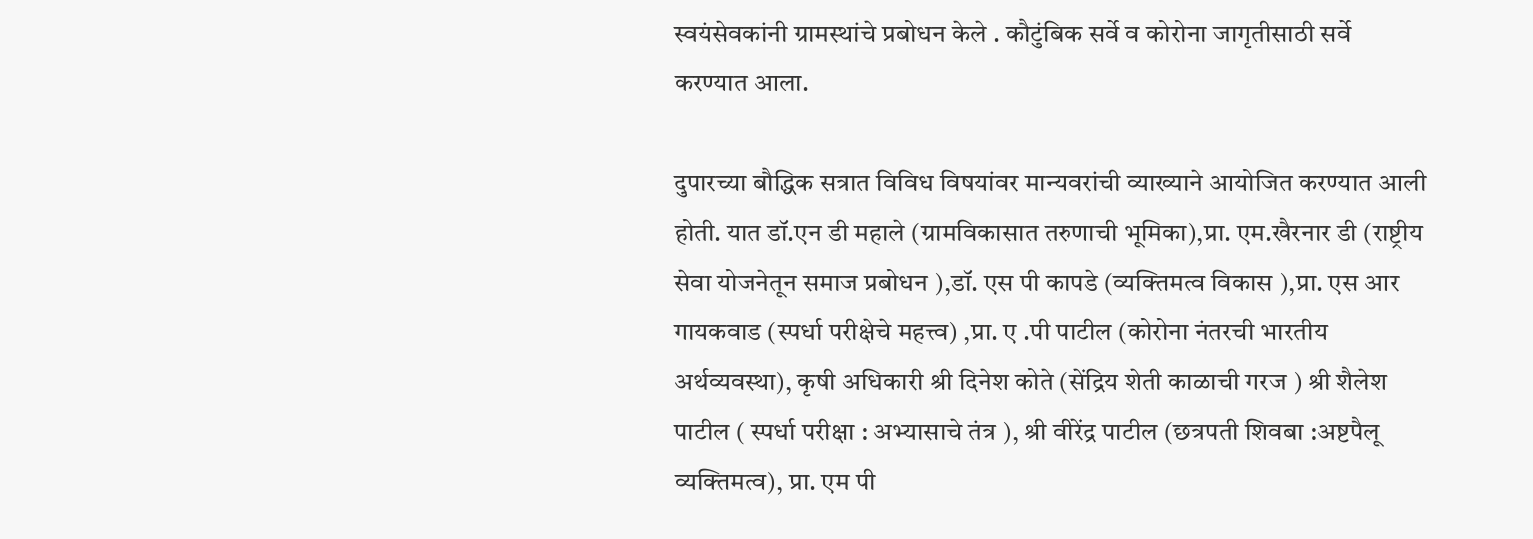स्वयंसेवकांनी ग्रामस्थांचे प्रबोधन केले . कौटुंबिक सर्वे व कोरोना जागृतीसाठी सर्वे करण्यात आला.

दुपारच्या बौद्धिक सत्रात विविध विषयांवर मान्यवरांची व्याख्याने आयोजित करण्यात आली होती. यात डॉ.एन डी महाले (ग्रामविकासात तरुणाची भूमिका),प्रा. एम.खैरनार डी (राष्ट्रीय सेवा योजनेतून समाज प्रबोधन ),डॉ. एस पी कापडे (व्यक्तिमत्व विकास ),प्रा. एस आर गायकवाड (स्पर्धा परीक्षेचे महत्त्व) ,प्रा. ए .पी पाटील (कोरोना नंतरची भारतीय अर्थव्यवस्था), कृषी अधिकारी श्री दिनेश कोते (सेंद्रिय शेती काळाची गरज ) श्री शैलेश पाटील ( स्पर्धा परीक्षा : अभ्यासाचे तंत्र ), श्री वीरेंद्र पाटील (छत्रपती शिवबा :अष्टपैलू व्यक्तिमत्व), प्रा. एम पी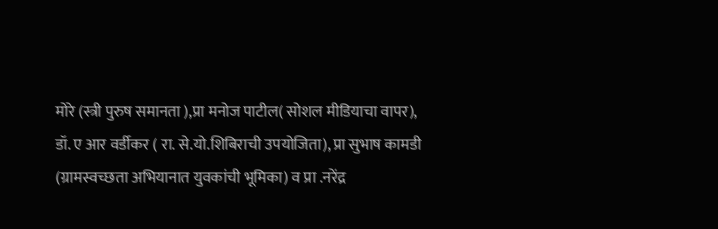मोरे (स्त्री पुरुष समानता ),प्रा मनोज पाटील( सोशल मीडियाचा वापर), डॉ. ए आर वर्डीकर ( रा. से.यो.शिबिराची उपयोजिता), प्रा सुभाष कामडी (ग्रामस्वच्छता अभियानात युवकांची भूमिका) व प्रा .नरेंद्र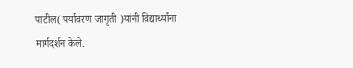पाटील( पर्यावरण जागृती )यांनी विद्यार्थ्यांना मार्गदर्शन केले.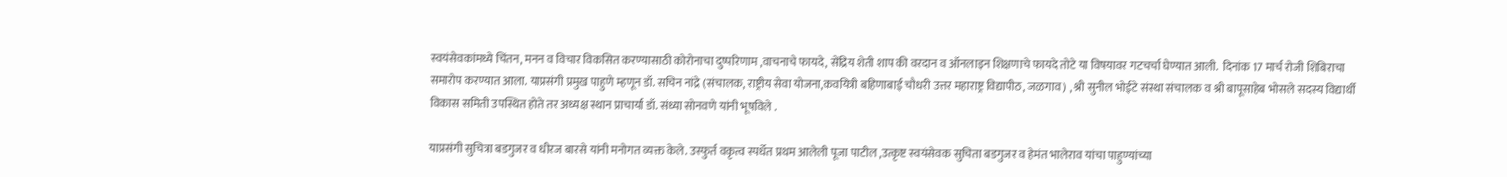स्वयंसेवकांमध्ये चिंतन, मनन व विचार विकसित करण्यासाठी कोरोनाचा दुष्परिणाम ,वाचनाचे फायदे, सेंद्रिय शेती शाप की वरदान व ऑनलाइन शिक्षणाचे फायदे तोटे या विषयावर गटचर्चा घेण्यात आली.  दिनांक 17 मार्च रोजी शिबिराचा समारोप करण्यात आला. याप्रसंगी प्रमुख पाहुणे म्हणून डॉ. सचिन नांद्रे (संचालक, राष्ट्रीय सेवा योजना,कवयित्री बहिणाबाई चौधरी उत्तर महाराष्ट्र विद्यापीठ, जळगाव) , श्री सुनील भोईटे संस्था संचालक व श्री बापूसाहेब भोसले सदस्य विद्यार्थी विकास समिती उपस्थित होते तर अध्यक्ष स्थान प्राचार्या डॉ. संध्या सोनवणे यांनी भूषविले .

याप्रसंगी सुचित्रा बडगुजर व धीरज बारसे यांनी मनोगत व्यक्त केले. उस्फुर्त वकृत्व स्पर्धेत प्रथम आलेली पूजा पाटील ,उत्कृष्ट स्वयंसेवक सुचिता बडगुजर व हेमंत भालेराव यांचा पाहुण्यांच्या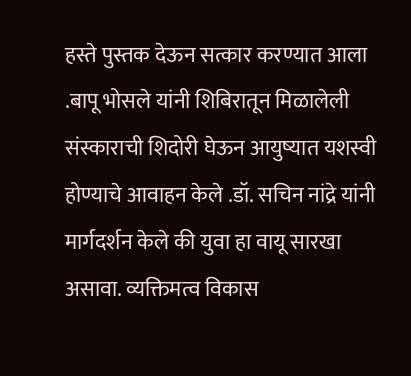हस्ते पुस्तक देऊन सत्कार करण्यात आला .बापू भोसले यांनी शिबिरातून मिळालेली संस्काराची शिदोरी घेऊन आयुष्यात यशस्वी होण्याचे आवाहन केले .डॉ. सचिन नांद्रे यांनी मार्गदर्शन केले की युवा हा वायू सारखा असावा. व्यक्तिमत्व विकास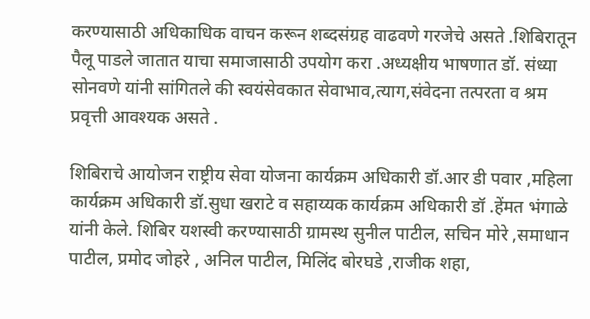करण्यासाठी अधिकाधिक वाचन करून शब्दसंग्रह वाढवणे गरजेचे असते .शिबिरातून पैलू पाडले जातात याचा समाजासाठी उपयोग करा .अध्यक्षीय भाषणात डॉ. संध्या सोनवणे यांनी सांगितले की स्वयंसेवकात सेवाभाव,त्याग,संवेदना तत्परता व श्रम प्रवृत्ती आवश्यक असते .

शिबिराचे आयोजन राष्ट्रीय सेवा योजना कार्यक्रम अधिकारी डॉ.आर डी पवार ,महिला कार्यक्रम अधिकारी डॉ.सुधा खराटे व सहाय्यक कार्यक्रम अधिकारी डॉ .हेंमत भंगाळे यांनी केले. शिबिर यशस्वी करण्यासाठी ग्रामस्थ सुनील पाटील, सचिन मोरे ,समाधान पाटील, प्रमोद जोहरे , अनिल पाटील, मिलिंद बोरघडे ,राजीक शहा,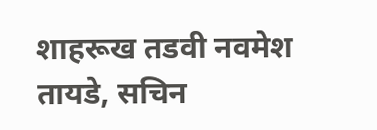शाहरूख तडवी नवमेश तायडे, सचिन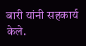बारी यांनी सहकार्य केले.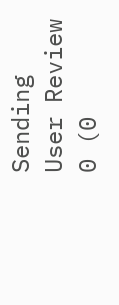Sending
User Review
0 (0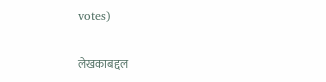votes)

लेखकाबद्दल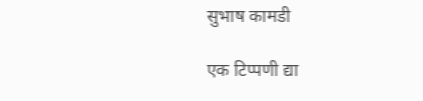सुभाष कामडी

एक टिप्पणी द्या